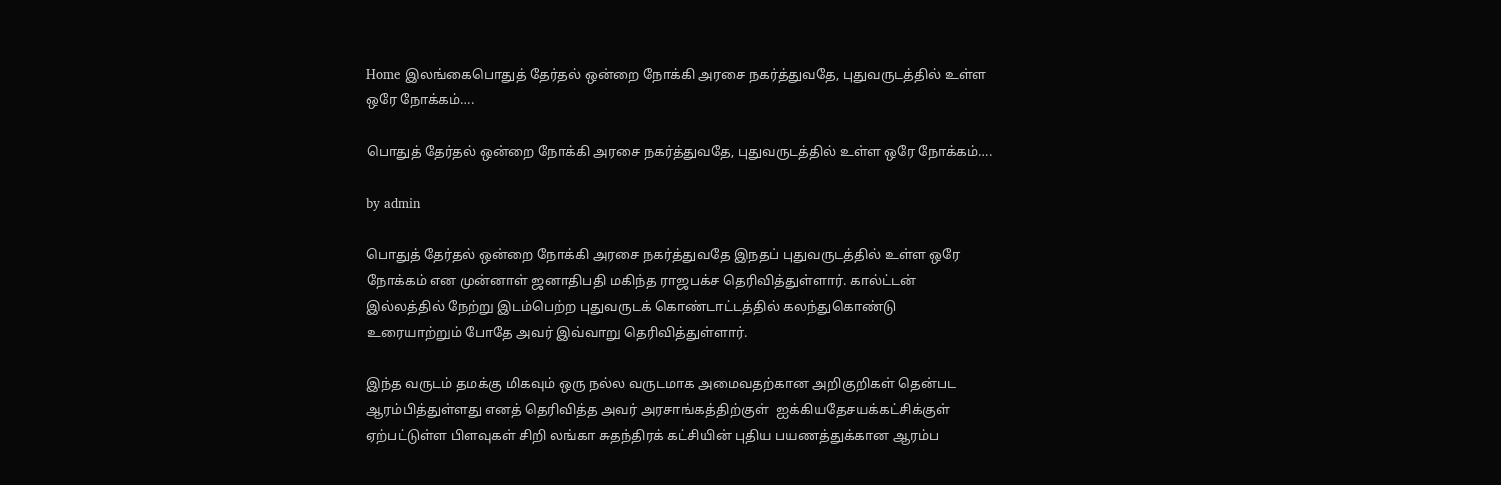Home இலங்கைபொதுத் தேர்தல் ஒன்றை நோக்கி அரசை நகர்த்துவதே, புதுவருடத்தில் உள்ள ஒரே நோக்கம்….

பொதுத் தேர்தல் ஒன்றை நோக்கி அரசை நகர்த்துவதே, புதுவருடத்தில் உள்ள ஒரே நோக்கம்….

by admin

பொதுத் தேர்தல் ஒன்றை நோக்கி அரசை நகர்த்துவதே இநதப் புதுவருடத்தில் உள்ள ஒரே நோக்கம் என முன்னாள் ஜனாதிபதி மகிந்த ராஜபக்ச தெரிவித்துள்ளார். கால்ட்டன் இல்லத்தில் நேற்று இடம்பெற்ற புதுவருடக் கொண்டாட்டத்தில் கலந்துகொண்டு உரையாற்றும் போதே அவர் இவ்வாறு தெரிவித்துள்ளார்.

இந்த வருடம் தமக்கு மிகவும் ஒரு நல்ல வருடமாக அமைவதற்கான அறிகுறிகள் தென்பட ஆரம்பித்துள்ளது எனத் தெரிவித்த அவர் அரசாங்கத்திற்குள்  ஐக்கியதேசயக்கட்சிக்குள் ஏற்பட்டுள்ள பிளவுகள் சிறி லங்கா சுதந்திரக் கட்சியின் புதிய பயணத்துக்கான ஆரம்ப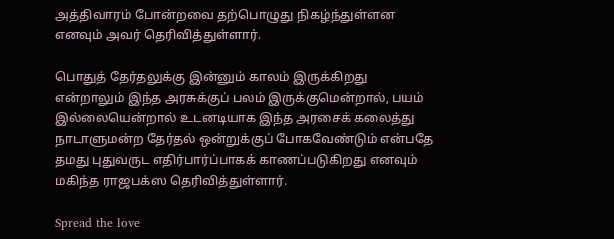அத்திவாரம் போன்றவை தற்பொழுது நிகழ்ந்துள்ளன எனவும் அவர் தெரிவித்துள்ளார்.

பொதுத் தேர்தலுக்கு இன்னும் காலம் இருக்கிறது என்றாலும் இந்த அரசுக்குப் பலம் இருக்குமென்றால், பயம் இல்லையென்றால் உடனடியாக இந்த அரசைக் கலைத்து நாடாளுமன்ற தேர்தல் ஒன்றுக்குப் போகவேண்டும் என்பதே தமது புதுவருட எதிர்பார்ப்பாகக் காணப்படுகிறது எனவும் மகிந்த ராஜபக்ஸ தெரிவித்துள்ளார்.

Spread the love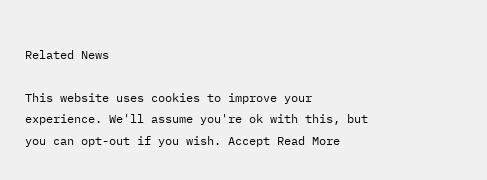Related News

This website uses cookies to improve your experience. We'll assume you're ok with this, but you can opt-out if you wish. Accept Read More